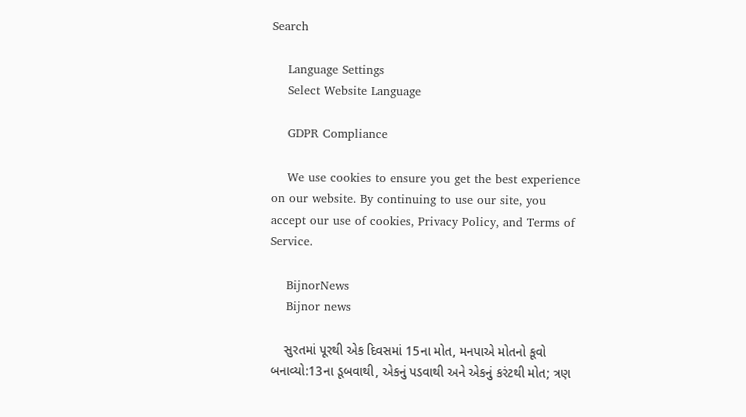Search

    Language Settings
    Select Website Language

    GDPR Compliance

    We use cookies to ensure you get the best experience on our website. By continuing to use our site, you accept our use of cookies, Privacy Policy, and Terms of Service.

    BijnorNews
    Bijnor news

    સુરતમાં પૂરથી એક દિવસમાં 15ના મોત, મનપાએ મોતનો કૂવો બનાવ્યો:13ના ડૂબવાથી, એકનું પડવાથી અને એકનું કરંટથી મોત; ત્રણ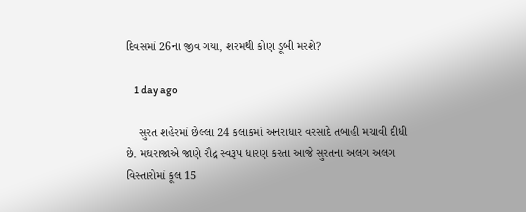દિવસમાં 26ના જીવ ગયા, શરમથી કોણ ડૂબી મરશે?

    1 day ago

    સુરત શહેરમાં છેલ્લા 24 કલાકમાં અનરાધાર વરસાદે તબાહી મચાવી દીધી છે. મઘરાજાએ જાણે રૌદ્ર સ્વરૂપ ધારણ કરતા આજે સુરતના અલગ અલગ વિસ્તારોમાં કૂલ 15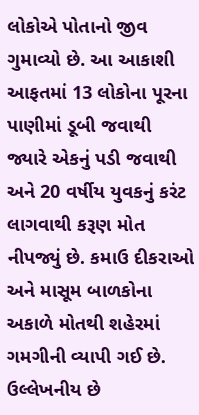લોકોએ પોતાનો જીવ ગુમાવ્યો છે. આ આકાશી આફતમાં 13 લોકોના પૂરના પાણીમાં ડૂબી જવાથી જ્યારે એકનું પડી જવાથી અને 20 વર્ષીય યુવકનું કરંટ લાગવાથી કરૂણ મોત નીપજ્યું છે. કમાઉ દીકરાઓ અને માસૂમ બાળકોના અકાળે મોતથી શહેરમાં ગમગીની વ્યાપી ગઈ છે. ઉલ્લેખનીય છે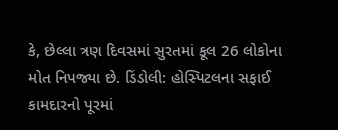કે, છેલ્લા ત્રણ દિવસમાં સુરતમાં કૂલ 26 લોકોના મોત નિપજ્યા છે. ડિંડોલી: હોસ્પિટલના સફાઈ કામદારનો પૂરમાં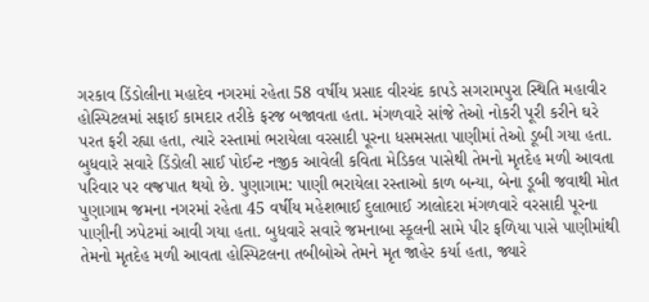ગરકાવ ડિંડોલીના મહાદેવ નગરમાં રહેતા 58 વર્ષીય પ્રસાદ વીરચંદ કાપડે સગરામપુરા સ્થિતિ મહાવીર હોસ્પિટલમાં સફાઈ કામદાર તરીકે ફરજ બજાવતા હતા. મંગળવારે સાંજે તેઓ નોકરી પૂરી કરીને ઘરે પરત ફરી રહ્યા હતા, ત્યારે રસ્તામાં ભરાયેલા વરસાદી પૂરના ધસમસતા પાણીમાં તેઓ ડૂબી ગયા હતા. બુધવારે સવારે ડિંડોલી સાઈ પોઈન્ટ નજીક આવેલી કવિતા મેડિકલ પાસેથી તેમનો મૃતદેહ મળી આવતા પરિવાર પર વજ્રપાત થયો છે. પુણાગામ: પાણી ભરાયેલા રસ્તાઓ કાળ બન્યા, બેના ડૂબી જવાથી મોત પુણાગામ જમના નગરમાં રહેતા 45 વર્ષીય મહેશભાઈ દુલાભાઈ ઝાલોદરા મંગળવારે વરસાદી પૂરના પાણીની ઝપેટમાં આવી ગયા હતા. બુધવારે સવારે જમનાબા સ્કૂલની સામે પીર ફળિયા પાસે પાણીમાંથી તેમનો મૃતદેહ મળી આવતા હોસ્પિટલના તબીબોએ તેમને મૃત જાહેર કર્યા હતા, જ્યારે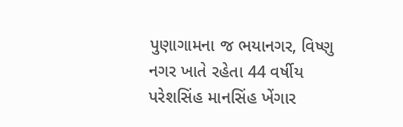પુણાગામના જ ભયાનગર, વિષ્ણુ નગર ખાતે રહેતા 44 વર્ષીય પરેશસિંહ માનસિંહ ખેંગાર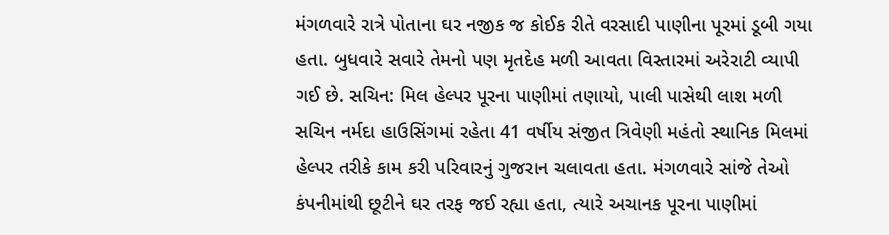મંગળવારે રાત્રે પોતાના ઘર નજીક જ કોઈક રીતે વરસાદી પાણીના પૂરમાં ડૂબી ગયા હતા. બુધવારે સવારે તેમનો પણ મૃતદેહ મળી આવતા વિસ્તારમાં અરેરાટી વ્યાપી ગઈ છે. સચિન: મિલ હેલ્પર પૂરના પાણીમાં તણાયો, પાલી પાસેથી લાશ મળી સચિન નર્મદા હાઉસિંગમાં રહેતા 41 વર્ષીય સંજીત ત્રિવેણી મહંતો સ્થાનિક મિલમાં હેલ્પર તરીકે કામ કરી પરિવારનું ગુજરાન ચલાવતા હતા. મંગળવારે સાંજે તેઓ કંપનીમાંથી છૂટીને ઘર તરફ જઈ રહ્યા હતા, ત્યારે અચાનક પૂરના પાણીમાં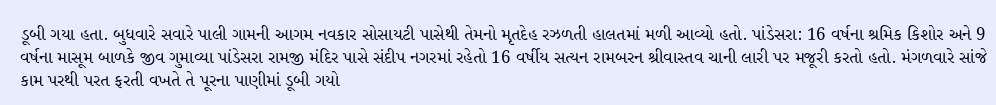ડૂબી ગયા હતા. બુધવારે સવારે પાલી ગામની આગમ નવકાર સોસાયટી પાસેથી તેમનો મૃતદેહ રઝળતી હાલતમાં મળી આવ્યો હતો. પાંડેસરા: 16 વર્ષના શ્રમિક કિશોર અને 9 વર્ષના માસૂમ બાળકે જીવ ગુમાવ્યા પાંડેસરા રામજી મંદિર પાસે સંદીપ નગરમાં રહેતો 16 વર્ષીય સત્યન રામબરન શ્રીવાસ્તવ ચાની લારી પર મજૂરી કરતો હતો. મંગળવારે સાંજે કામ પરથી પરત ફરતી વખતે તે પૂરના પાણીમાં ડૂબી ગયો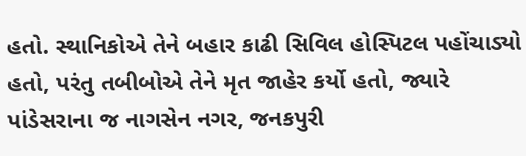હતો. સ્થાનિકોએ તેને બહાર કાઢી સિવિલ હોસ્પિટલ પહોંચાડ્યો હતો, પરંતુ તબીબોએ તેને મૃત જાહેર કર્યો હતો, જ્યારે પાંડેસરાના જ નાગસેન નગર, જનકપુરી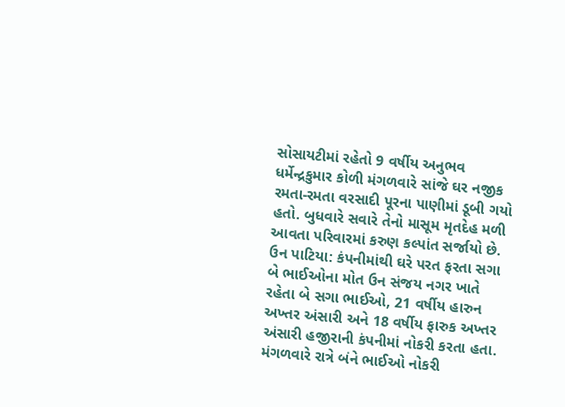સોસાયટીમાં રહેતો 9 વર્ષીય અનુભવ ધર્મેન્દ્રકુમાર કોળી મંગળવારે સાંજે ઘર નજીક રમતા-રમતા વરસાદી પૂરના પાણીમાં ડૂબી ગયો હતો. બુધવારે સવારે તેનો માસૂમ મૃતદેહ મળી આવતા પરિવારમાં કરુણ કલ્પાંત સર્જાયો છે. ઉન પાટિયા: કંપનીમાંથી ઘરે પરત ફરતા સગા બે ભાઈઓના મોત ઉન સંજય નગર ખાતે રહેતા બે સગા ભાઈઓ, 21 વર્ષીય હારુન અખ્તર અંસારી અને 18 વર્ષીય ફારુક અખ્તર અંસારી હજીરાની કંપનીમાં નોકરી કરતા હતા. મંગળવારે રાત્રે બંને ભાઈઓ નોકરી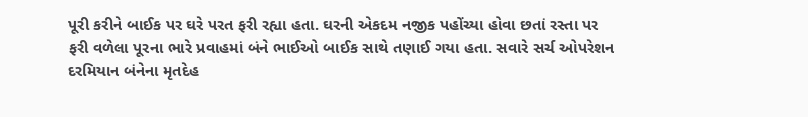પૂરી કરીને બાઈક પર ઘરે પરત ફરી રહ્યા હતા. ઘરની એકદમ નજીક પહોંચ્યા હોવા છતાં રસ્તા પર ફરી વળેલા પૂરના ભારે પ્રવાહમાં બંને ભાઈઓ બાઈક સાથે તણાઈ ગયા હતા. સવારે સર્ચ ઓપરેશન દરમિયાન બંનેના મૃતદેહ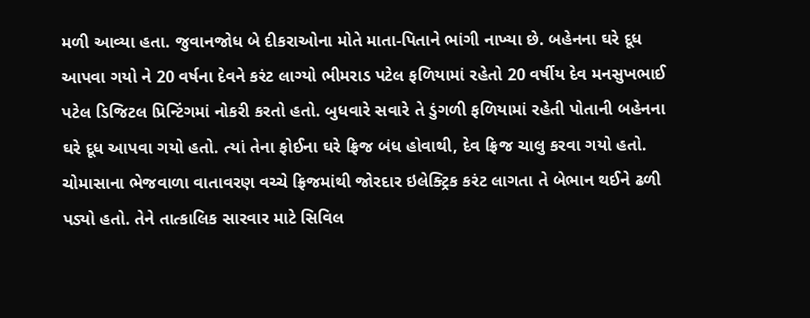મળી આવ્યા હતા. જુવાનજોધ બે દીકરાઓના મોતે માતા-પિતાને ભાંગી નાખ્યા છે. બહેનના ઘરે દૂધ આપવા ગયો ને 20 વર્ષના દેવને કરંટ લાગ્યો ભીમરાડ પટેલ ફળિયામાં રહેતો 20 વર્ષીય દેવ મનસુખભાઈ પટેલ ડિજિટલ પ્રિન્ટિંગમાં નોકરી કરતો હતો. બુધવારે સવારે તે ડુંગળી ફળિયામાં રહેતી પોતાની બહેનના ઘરે દૂધ આપવા ગયો હતો. ત્યાં તેના ફોઈના ઘરે ફ્રિજ બંધ હોવાથી, દેવ ફ્રિજ ચાલુ કરવા ગયો હતો. ચોમાસાના ભેજવાળા વાતાવરણ વચ્ચે ફ્રિજમાંથી જોરદાર ઇલેક્ટ્રિક કરંટ લાગતા તે બેભાન થઈને ઢળી પડ્યો હતો. તેને તાત્કાલિક સારવાર માટે સિવિલ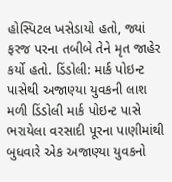હોસ્પિટલ ખસેડાયો હતો, જ્યાં ફરજ પરના તબીબે તેને મૃત જાહેર કર્યો હતો. ડિંડોલી: માર્ક પોઇન્ટ પાસેથી અજાણ્યા યુવકની લાશ મળી ડિંડોલી માર્ક પોઇન્ટ પાસે ભરાયેલા વરસાદી પૂરના પાણીમાંથી બુધવારે એક અજાણ્યા યુવકનો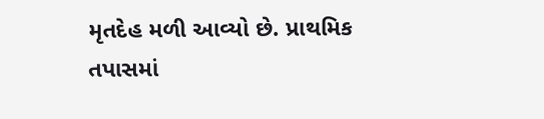મૃતદેહ મળી આવ્યો છે. પ્રાથમિક તપાસમાં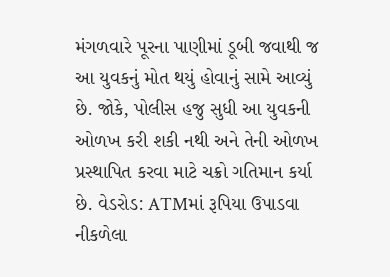મંગળવારે પૂરના પાણીમાં ડૂબી જવાથી જ આ યુવકનું મોત થયું હોવાનું સામે આવ્યું છે. જોકે, પોલીસ હજુ સુધી આ યુવકની ઓળખ કરી શકી નથી અને તેની ઓળખ પ્રસ્થાપિત કરવા માટે ચક્રો ગતિમાન કર્યા છે. વેડરોડ: ATMમાં રૂપિયા ઉપાડવા નીકળેલા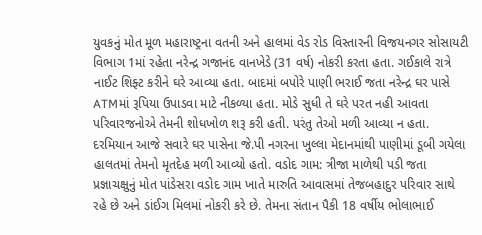યુવકનું મોત મૂળ મહારાષ્ટ્રના વતની અને હાલમાં વેડ રોડ વિસ્તારની વિજયનગર સોસાયટી વિભાગ 1માં રહેતા નરેન્દ્ર ગજાનંદ વાનખેડે (31 વર્ષ) નોકરી કરતા હતા. ગઈકાલે રાત્રે નાઈટ શિફ્ટ કરીને ઘરે આવ્યા હતા. બાદમાં બપોરે પાણી ભરાઈ જતા નરેન્દ્ર ઘર પાસે ATMમાં રૂપિયા ઉપાડવા માટે નીકળ્યા હતા. મોડે સુધી તે ઘરે પરત નહી આવતા પરિવારજનોએ તેમની શોધખોળ શરૂ કરી હતી. પરંતુ તેઓ મળી આવ્યા ન હતા. દરમિયાન આજે સવારે ઘર પાસેના જે.પી નગરના ખુલ્લા મેદાનમાંથી પાણીમાં ડૂબી ગયેલા હાલતમાં તેમનો મૃતદેહ મળી આવ્યો હતો. વડોદ ગામ: ત્રીજા માળેથી પડી જતા પ્રજ્ઞાચક્ષુનું મોત પાંડેસરા વડોદ ગામ ખાતે મારુતિ આવાસમાં તેજબહાદુર પરિવાર સાથે રહે છે અને ડાંઈગ મિલમાં નોકરી કરે છે. તેમના સંતાન પૈકી 18 વર્ષીય ભોલાભાઈ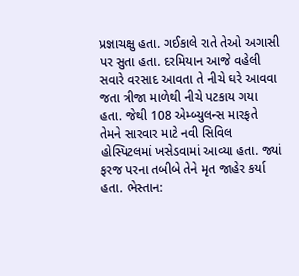પ્રજ્ઞાચક્ષુ હતા. ગઈકાલે રાતે તેઓ અગાસી પર સુતા હતા. દરમિયાન આજે વહેલી સવારે વરસાદ આવતા તે નીચે ઘરે આવવા જતા ત્રીજા માળેથી નીચે પટકાય ગયા હતા. જેથી 108 એમ્બ્યુલન્સ મારફતે તેમને સારવાર માટે નવી સિવિલ હોસ્પિટલમાં ખસેડવામાં આવ્યા હતા. જ્યાં ફરજ પરના તબીબે તેને મૃત જાહેર કર્યા હતા. ભેસ્તાન: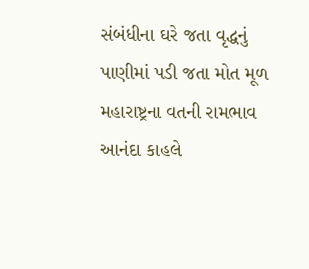સંબંધીના ઘરે જતા વૃદ્ધનું પાણીમાં પડી જતા મોત મૂળ મહારાષ્ટ્રના વતની રામભાવ આનંદા કાહલે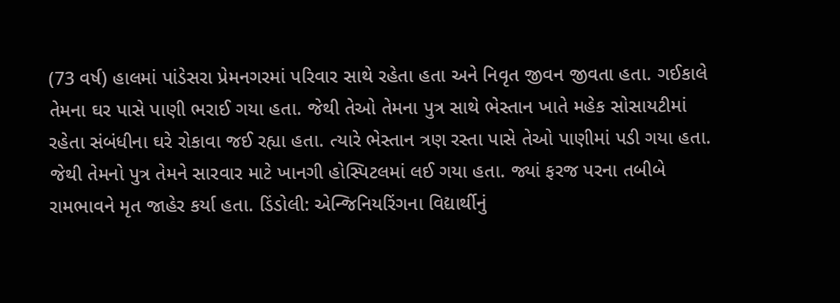(73 વર્ષ) હાલમાં પાંડેસરા પ્રેમનગરમાં પરિવાર સાથે રહેતા હતા અને નિવૃત જીવન જીવતા હતા. ગઈકાલે તેમના ઘર પાસે પાણી ભરાઈ ગયા હતા. જેથી તેઓ તેમના પુત્ર સાથે ભેસ્તાન ખાતે મહેક સોસાયટીમાં રહેતા સંબંધીના ઘરે રોકાવા જઈ રહ્યા હતા. ત્યારે ભેસ્તાન ત્રણ રસ્તા પાસે તેઓ પાણીમાં પડી ગયા હતા. જેથી તેમનો પુત્ર તેમને સારવાર માટે ખાનગી હોસ્પિટલમાં લઈ ગયા હતા. જ્યાં ફરજ પરના તબીબે રામભાવને મૃત જાહેર કર્યા હતા. ડિંડોલી: એન્જિનિયરિંગના વિદ્યાર્થીનું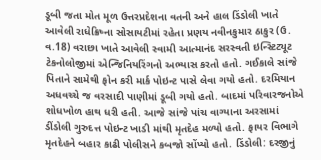ડૂબી જતા મોત મૂળ ઉત્તરપ્રદેશના વતની અને હાલ ડિંડોલી ખાતે આવેલી રાધેક્રિષ્ના સોસાયટીમાં રહેતા પ્રણય નવીનકુમાર ઠાકુર (ઉ. વ.18) વરાછા ખાતે આવેલી સ્વામી આત્માનંદ સરસ્વતી ઇન્સ્ટિટ્યૂટ ટેકનોલોજીમાં એન્જિનિયરિંગનો અભ્યાસ કરતો હતો. ગઈકાલે સાંજે પિતાને સામેથી ફોન કરી માર્ક પોઇન્ટ પાસે લેવા ગયો હતો. દરમિયાન અધવચ્ચે જ વરસાદી પાણીમાં ડૂબી ગયો હતો. બાદમાં પરિવારજનોએ શોધખોળ હાથ ધરી હતી. આજે સાંજે પાંચ વાગ્યાના અરસામાં ડીંડોલી ગુરુદત્ત પોઇન્ટ ખાડી માંથી મૃતદેહ મળ્યો હતો. ફાયર વિભાગે મૃતદેહને બહાર કાઢી પોલીસને કબજો સોંપ્યો હતો. ડિંડોલી: દરજીનું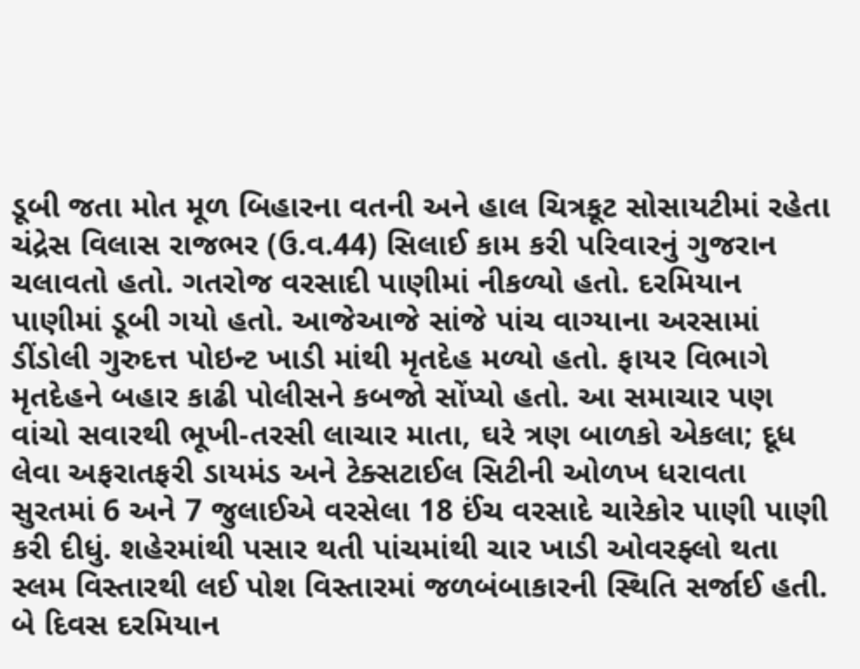ડૂબી જતા મોત મૂળ બિહારના વતની અને હાલ ચિત્રકૂટ સોસાયટીમાં રહેતા ચંદ્રેસ વિલાસ રાજભર (ઉ.વ.44) સિલાઈ કામ કરી પરિવારનું ગુજરાન ચલાવતો હતો. ગતરોજ વરસાદી પાણીમાં નીકળ્યો હતો. દરમિયાન પાણીમાં ડૂબી ગયો હતો. આજેઆજે સાંજે પાંચ વાગ્યાના અરસામાં ડીંડોલી ગુરુદત્ત પોઇન્ટ ખાડી માંથી મૃતદેહ મળ્યો હતો. ફાયર વિભાગે મૃતદેહને બહાર કાઢી પોલીસને કબજો સોંપ્યો હતો. આ સમાચાર પણ વાંચો સવારથી ભૂખી-તરસી લાચાર માતા, ઘરે ત્રણ બાળકો એકલા; દૂધ લેવા અફરાતફરી ડાયમંડ અને ટેક્સટાઈલ સિટીની ઓળખ ધરાવતા સુરતમાં 6 અને 7 જુલાઈએ વરસેલા 18 ઈંચ વરસાદે ચારેકોર પાણી પાણી કરી દીધું. શહેરમાંથી પસાર થતી પાંચમાંથી ચાર ખાડી ઓવરફ્લો થતા સ્લમ વિસ્તારથી લઈ પોશ વિસ્તારમાં જળબંબાકારની સ્થિતિ સર્જાઈ હતી. બે દિવસ દરમિયાન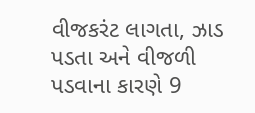વીજકરંટ લાગતા, ઝાડ પડતા અને વીજળી પડવાના કારણે 9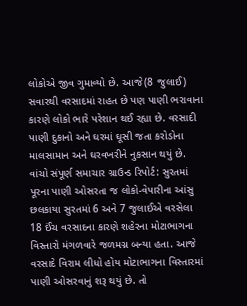લોકોએ જીવ ગુમાવ્યો છે. આજે(8 જુલાઈ) સવારથી વરસાદમાં રાહત છે પણ પાણી ભરાવાના કારણે લોકો ભારે પરેશાન થઈ રહ્યા છે. વરસાદી પાણી દુકાનો અને ઘરમાં ઘૂસી જતા કરોડોના માલસામાન અને ઘરવખરીને નુકસાન થયું છે. વાંચો સંપૂર્ણ સમાચાર ગ્રાઉન્ડ રિપોર્ટ: સુરતમાં પૂરના પાણી ઓસરતા જ લોકો-વેપારીના આંસુ છલકાયા સુરતમાં 6 અને 7 જુલાઈએ વરસેલા 18 ઈંચ વરસાદના કારણે શહેરના મોટાભાગના વિસ્તારો મંગળવારે જળમગ્ન બન્યા હતા. આજે વરસાદે વિરામ લીધો હોય મોટાભાગના વિસ્તારમાં પાણી ઓસરવાનું શરૂ થયું છે. તો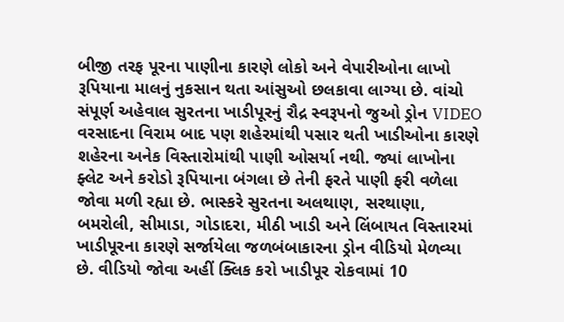બીજી તરફ પૂરના પાણીના કારણે લોકો અને વેપારીઓના લાખો રૂપિયાના માલનું નુકસાન થતા આંસુઓ છલકાવા લાગ્યા છે. વાંચો સંપૂર્ણ અહેવાલ સુરતના ખાડીપૂરનું રૌદ્ર સ્વરૂપનો જુઓ ડ્રોન VIDEO વરસાદના વિરામ બાદ પણ શહેરમાંથી પસાર થતી ખાડીઓના કારણે શહેરના અનેક વિસ્તારોમાંથી પાણી ઓસર્યા નથી. જ્યાં લાખોના ફ્લેટ અને કરોડો રૂપિયાના બંગલા છે તેની ફરતે પાણી ફરી વળેલા જોવા મળી રહ્યા છે. ભાસ્કરે સુરતના અલથાણ, સરથાણા, બમરોલી, સીમાડા, ગોડાદરા, મીઠી ખાડી અને લિંબાયત વિસ્તારમાં ખાડીપૂરના કારણે સર્જાયેલા જળબંબાકારના ડ્રોન વીડિયો મેળવ્યા છે. વીડિયો જોવા અહીં ક્લિક કરો ખાડીપૂર રોકવામાં 10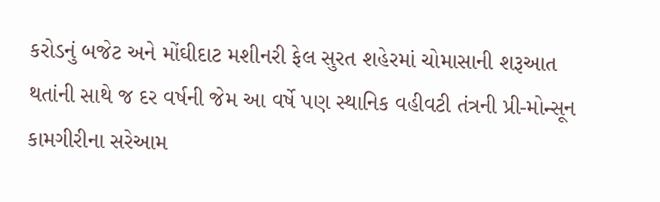કરોડનું બજેટ અને મોંઘીદાટ મશીનરી ફેલ સુરત શહેરમાં ચોમાસાની શરૂઆત થતાંની સાથે જ દર વર્ષની જેમ આ વર્ષે પણ સ્થાનિક વહીવટી તંત્રની પ્રી-મોન્સૂન કામગીરીના સરેઆમ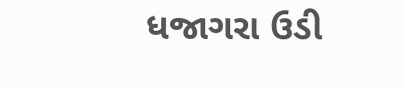ધજાગરા ઉડી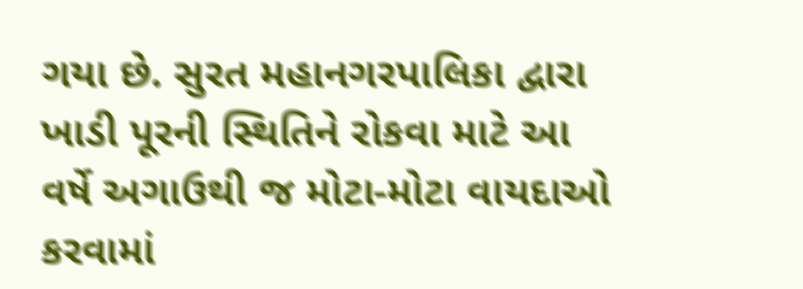ગયા છે. સુરત મહાનગરપાલિકા દ્વારા ખાડી પૂરની સ્થિતિને રોકવા માટે આ વર્ષે અગાઉથી જ મોટા-મોટા વાયદાઓ કરવામાં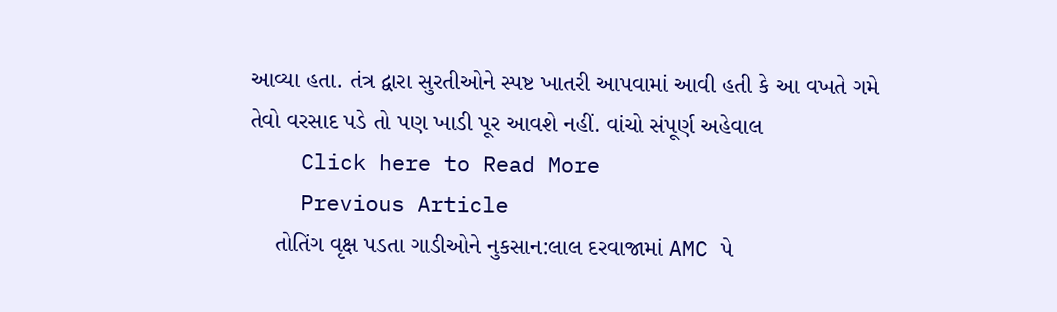આવ્યા હતા. તંત્ર દ્વારા સુરતીઓને સ્પષ્ટ ખાતરી આપવામાં આવી હતી કે આ વખતે ગમે તેવો વરસાદ પડે તો પણ ખાડી પૂર આવશે નહીં. વાંચો સંપૂર્ણ અહેવાલ
    Click here to Read More
    Previous Article
    તોતિંગ વૃક્ષ પડતા ગાડીઓને નુકસાન:લાલ દરવાજામાં AMC પે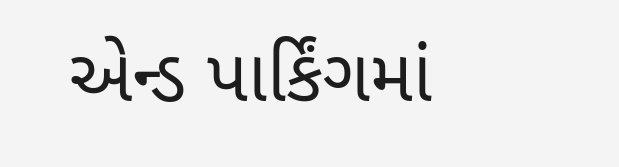એન્ડ પાર્કિંગમાં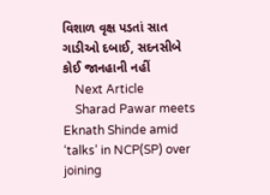વિશાળ વૃક્ષ પડતાં સાત ગાડીઓ દબાઈ, સદનસીબે કોઈ જાનહાની નહીં
    Next Article
    Sharad Pawar meets Eknath Shinde amid ‘talks’ in NCP(SP) over joining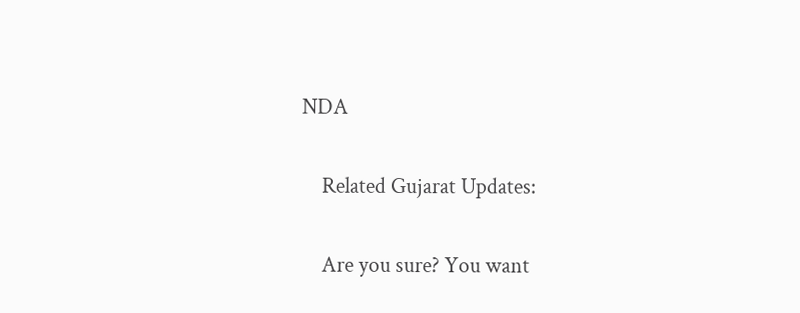NDA

    Related Gujarat Updates:

    Are you sure? You want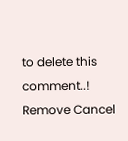to delete this comment..! Remove Cancel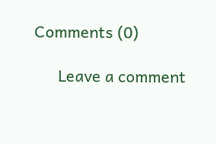Comments (0)

      Leave a comment